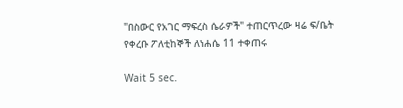"በስውር የአገር ማፍረስ ሴራዎች" ተጠርጥረው ዛሬ ፍ/ቤት የቀረቡ ፖለቲከኞች ለነሐሴ 11 ተቀጠሩ

Wait 5 sec.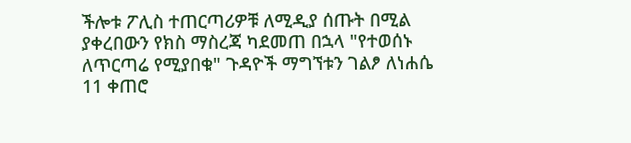ችሎቱ ፖሊስ ተጠርጣሪዎቹ ለሚዲያ ሰጡት በሚል ያቀረበውን የክስ ማስረጃ ካደመጠ በኋላ "የተወሰኑ ለጥርጣሬ የሚያበቁ" ጉዳዮች ማግኘቱን ገልፆ ለነሐሴ 11 ቀጠሮ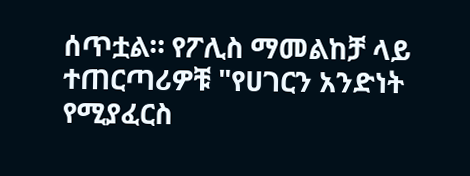ሰጥቷል። የፖሊስ ማመልከቻ ላይ ተጠርጣሪዎቹ "የሀገርን አንድነት የሚያፈርስ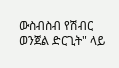ውስብስብ የሽብር ወንጀል ድርጊት" ላይ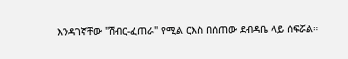እንዳገኛቸው "ሽብር-ፈጠራ" የሚል ርእስ በሰጠው ደብዳቤ ላይ ሰፍሯል።